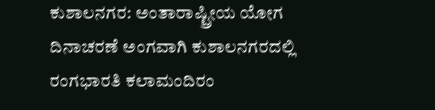ಕುಶಾಲನಗರ: ಅಂತಾರಾಷ್ಟ್ರೀಯ ಯೋಗ ದಿನಾಚರಣೆ ಅಂಗವಾಗಿ ಕುಶಾಲನಗರದಲ್ಲಿ ರಂಗಭಾರತಿ ಕಲಾಮಂದಿರಂ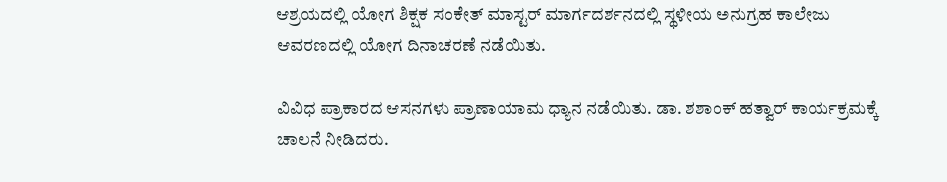ಆಶ್ರಯದಲ್ಲಿ ಯೋಗ ಶಿಕ್ಷಕ ಸಂಕೇತ್ ಮಾಸ್ಟರ್ ಮಾರ್ಗದರ್ಶನದಲ್ಲಿ ಸ್ಥಳೀಯ ಅನುಗ್ರಹ ಕಾಲೇಜು ಆವರಣದಲ್ಲಿ ಯೋಗ ದಿನಾಚರಣೆ ನಡೆಯಿತು.

ವಿವಿಧ ಪ್ರಾಕಾರದ ಆಸನಗಳು ಪ್ರಾಣಾಯಾಮ ಧ್ಯಾನ ನಡೆಯಿತು. ಡಾ. ಶಶಾಂಕ್ ಹತ್ವಾರ್ ಕಾರ್ಯಕ್ರಮಕ್ಕೆ ಚಾಲನೆ ನೀಡಿದರು.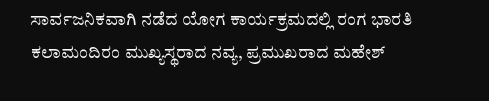ಸಾರ್ವಜನಿಕವಾಗಿ ನಡೆದ ಯೋಗ ಕಾರ್ಯಕ್ರಮದಲ್ಲಿ ರಂಗ ಭಾರತಿ ಕಲಾಮಂದಿರಂ ಮುಖ್ಯಸ್ಥರಾದ ನವ್ಯ, ಪ್ರಮುಖರಾದ ಮಹೇಶ್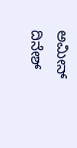ಅಮೀನ್ ದಿನೇಶ್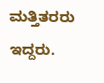ಮತ್ತಿತರರು ಇದ್ದರು.